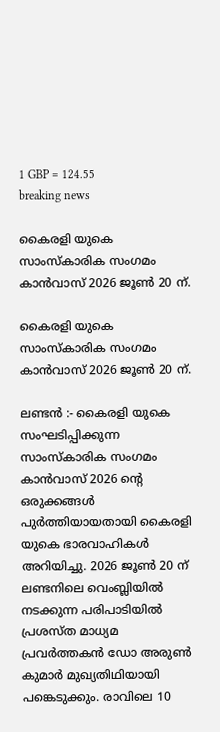1 GBP = 124.55
breaking news

കൈരളി യുകെ സാംസ്‌കാരിക സംഗമം കാൻവാസ് 2026 ജൂൺ 20 ന്.

കൈരളി യുകെ സാംസ്‌കാരിക സംഗമം കാൻവാസ് 2026 ജൂൺ 20 ന്.

ലണ്ടൻ :- കൈരളി യുകെ സംഘടിപ്പിക്കുന്ന സാംസ്‌കാരിക സംഗമം കാൻവാസ് 2026 ന്റെ ഒരുക്കങ്ങൾ പുർത്തിയായതായി കൈരളി യുകെ ഭാരവാഹികൾ അറിയിച്ചു. 2026 ജൂൺ 20 ന് ലണ്ടനിലെ വെംബ്ലിയിൽ നടക്കുന്ന പരിപാടിയിൽ പ്രശസ്ത മാധ്യമ പ്രവർത്തകൻ ഡോ അരുൺ കുമാർ മുഖ്യതിഥിയായി പങ്കെടുക്കും. രാവിലെ 10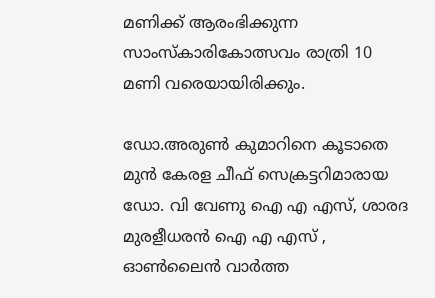മണിക്ക് ആരംഭിക്കുന്ന സാംസ്‌കാരികോത്സവം രാത്രി 10 മണി വരെയായിരിക്കും.

ഡോ.അരുൺ കുമാറിനെ കൂടാതെ മുൻ കേരള ചീഫ് സെക്രട്ടറിമാരായ ഡോ. വി വേണു ഐ എ എസ്, ശാരദ മുരളീധരൻ ഐ എ എസ് , ഓൺലൈൻ വാർത്ത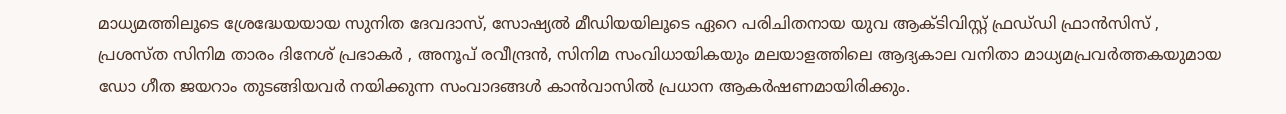മാധ്യമത്തിലൂടെ ശ്രേദ്ധേയയായ സുനിത ദേവദാസ്, സോഷ്യൽ മീഡിയയിലൂടെ ഏറെ പരിചിതനായ യുവ ആക്ടിവിസ്റ്റ് ഫ്രഡ്‌ഡി ഫ്രാൻസിസ് , പ്രശസ്ത സിനിമ താരം ദിനേശ് പ്രഭാകർ , അനൂപ് രവീന്ദ്രൻ, സിനിമ സംവിധായികയും മലയാളത്തിലെ ആദ്യകാല വനിതാ മാധ്യമപ്രവർത്തകയുമായ ഡോ ഗീത ജയറാം തുടങ്ങിയവർ നയിക്കുന്ന സംവാദങ്ങൾ കാൻവാസിൽ പ്രധാന ആകർഷണമായിരിക്കും.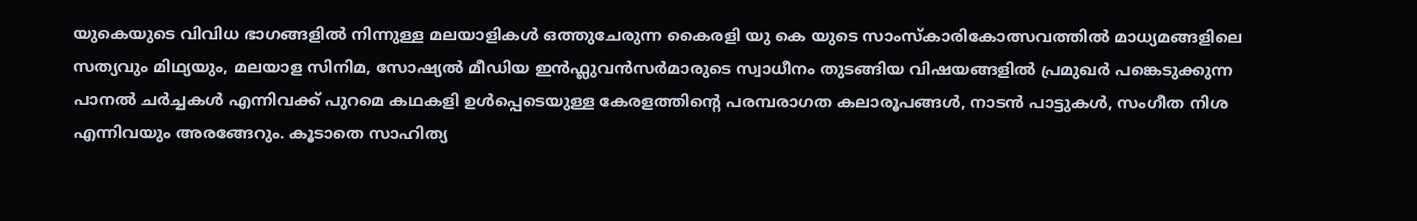യുകെയുടെ വിവിധ ഭാഗങ്ങളിൽ നിന്നുള്ള മലയാളികൾ ഒത്തുചേരുന്ന കൈരളി യു കെ യുടെ സാംസ്കാരികോത്സവത്തിൽ മാധ്യമങ്ങളിലെ സത്യവും മിഥ്യയും, മലയാള സിനിമ, സോഷ്യൽ മീഡിയ ഇൻഫ്ലുവൻസർമാരുടെ സ്വാധീനം തുടങ്ങിയ വിഷയങ്ങളിൽ പ്രമുഖർ പങ്കെടുക്കുന്ന പാനൽ ചർച്ചകൾ എന്നിവക്ക് പുറമെ കഥകളി ഉൾപ്പെടെയുള്ള കേരളത്തിൻ്റെ പരമ്പരാഗത കലാരൂപങ്ങൾ, നാടൻ പാട്ടുകൾ, സംഗീത നിശ എന്നിവയും അരങ്ങേറും. കൂടാതെ സാഹിത്യ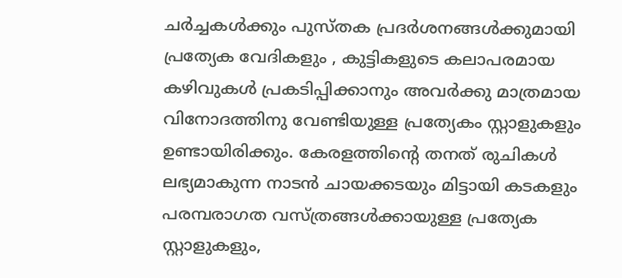ചർച്ചകൾക്കും പുസ്തക പ്രദർശനങ്ങൾക്കുമായി പ്രത്യേക വേദികളും , കുട്ടികളുടെ കലാപരമായ കഴിവുകൾ പ്രകടിപ്പിക്കാനും അവർക്കു മാത്രമായ വിനോദത്തിനു വേണ്ടിയുള്ള പ്രത്യേകം സ്റ്റാളുകളും ഉണ്ടായിരിക്കും. കേരളത്തിൻ്റെ തനത് രുചികൾ ലഭ്യമാകുന്ന നാടൻ ചായക്കടയും മിട്ടായി കടകളും പരമ്പരാഗത വസ്ത്രങ്ങൾക്കായുള്ള പ്രത്യേക സ്റ്റാളുകളും,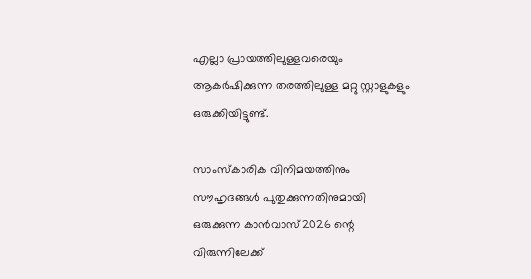എല്ലാ പ്രായത്തിലുള്ളവരെയും ആകർഷിക്കുന്ന തരത്തിലുള്ള മറ്റു സ്റ്റാളുകളും ഒരുക്കിയിട്ടുണ്ട്.

സാംസ്‌കാരിക വിനിമയത്തിനും സൗഹൃദങ്ങൾ പുതുക്കുന്നതിനുമായി ഒരുക്കുന്ന കാൻവാസ്‌2026 ന്റെ വിരുന്നിലേക്ക്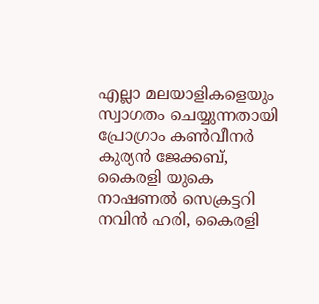എല്ലാ മലയാളികളെയും സ്വാഗതം ചെയ്യുന്നതായി പ്രോഗ്രാം കൺവീനർ കുര്യൻ ജേക്കബ്, കൈരളി യുകെ നാഷണൽ സെക്രട്ടറി നവിൻ ഹരി, കൈരളി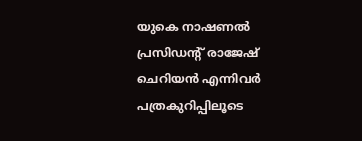യുകെ നാഷണൽ പ്രസിഡന്റ് രാജേഷ് ചെറിയൻ എന്നിവർ പത്രകുറിപ്പിലൂടെ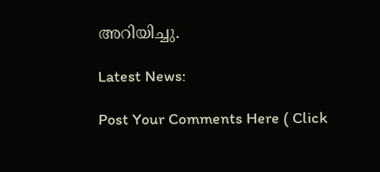അറിയിച്ചു.

Latest News:

Post Your Comments Here ( Click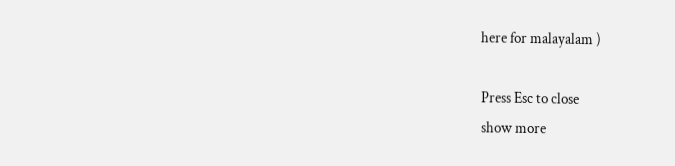here for malayalam )

Press Esc to close
show more